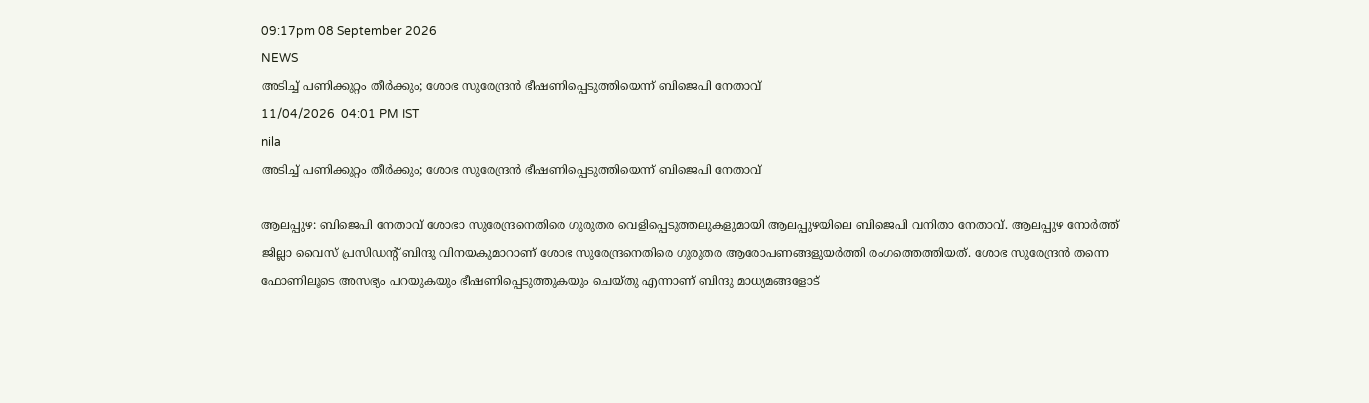09:17pm 08 September 2026
NEWS
അടിച്ച് പണിക്കുറ്റം തീർക്കും; ശോഭ സുരേന്ദ്രൻ ഭീഷണിപ്പെടുത്തിയെന്ന് ബിജെപി നേതാവ്
11/04/2026  04:01 PM IST
nila
അടിച്ച് പണിക്കുറ്റം തീർക്കും; ശോഭ സുരേന്ദ്രൻ ഭീഷണിപ്പെടുത്തിയെന്ന് ബിജെപി നേതാവ്

ആലപ്പുഴ: ബിജെപി നേതാവ് ശോഭാ സുരേന്ദ്രനെതിരെ ഗുരുതര വെളിപ്പെടുത്തലുകളുമായി ആലപ്പുഴയിലെ ബിജെപി വനിതാ നേതാവ്. ആലപ്പുഴ നോർത്ത് ജില്ലാ വൈസ് പ്രസിഡന്റ് ബിന്ദു വിനയകുമാറാണ് ശോഭ സുരേന്ദ്രനെതിരെ ഗുരുതര ആരോപണങ്ങളുയർത്തി രംഗത്തെത്തിയത്. ശോഭ സുരേന്ദ്രൻ തന്നെ ഫോണിലൂടെ അസഭ്യം പറയുകയും ഭീഷണിപ്പെടുത്തുകയും ചെയ്തു എന്നാണ് ബിന്ദു മാധ്യമങ്ങളോട്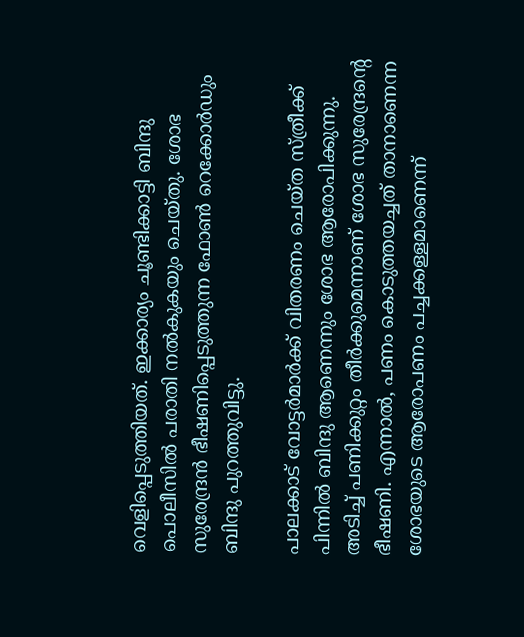വെളിപ്പെടുത്തിയത്. ഇക്കാര്യം ചൂണ്ടിക്കാട്ടി ബിന്ദു പൊലീസിൽ പരാതി നൽകുകയും ചെയ്തു. ശോഭ സുരേന്ദ്രൻ ഭീഷണിപ്പെടുത്തുന്ന ഫോൺ റെക്കോർഡും ബിന്ദു പുറത്തുവിട്ടു.

പാലക്കാട് വോട്ടർമാർക്ക് വിതരണം ചെയ്ത സ്ത്രീക്ക് പിന്നിൽ ബിന്ദു ആണെന്നും ശോഭ ആരോപിക്കുന്നു. അടിച്ച് പണിക്കുറ്റം തീർക്കുമെന്നാണ് ശോഭ സുരേന്ദ്രന്റെ ഭീഷണി. എന്നാൽ, പണം കൊടുത്തയച്ചത് താനാണെന്ന ശോഭയുടെ ആരോപണം പച്ചക്കള്ളമാണെന്ന്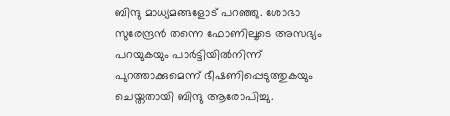ബിന്ദു മാധ്യമങ്ങളോട് പറഞ്ഞു. ശോഭാ സുരേന്ദ്രൻ തന്നെ ഫോണിലൂടെ അസഭ്യം പറയുകയും പാർട്ടിയിൽനിന്ന് പുറത്താക്കുമെന്ന് ഭീഷണിപ്പെടുത്തുകയും ചെയ്തതായി ബിന്ദു ആരോപിച്ചു.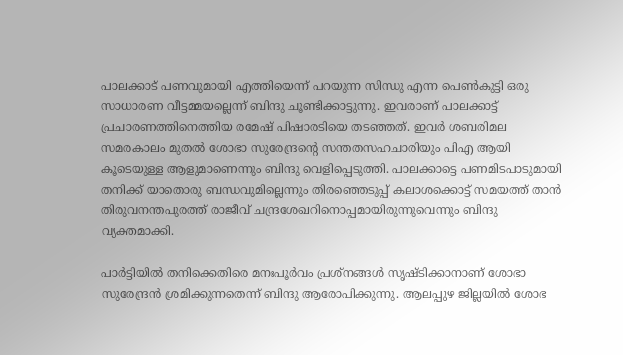പാലക്കാട് പണവുമായി എത്തിയെന്ന് പറയുന്ന സിന്ധു എന്ന പെൺകുട്ടി ഒരു സാധാരണ വീട്ടമ്മയല്ലെന്ന് ബിന്ദു ചൂണ്ടിക്കാട്ടുന്നു. ഇവരാണ് പാലക്കാട്ട് പ്രചാരണത്തിനെത്തിയ രമേഷ് പിഷാരടിയെ തടഞ്ഞത്. ഇവർ ശബരിമല സമരകാലം മുതൽ ശോഭാ സുരേന്ദ്രന്റെ സന്തതസഹചാരിയും പിഎ ആയി കൂടെയുള്ള ആളുമാണെന്നും ബിന്ദു വെളിപ്പെടുത്തി. പാലക്കാട്ടെ പണമിടപാടുമായി തനിക്ക് യാതൊരു ബന്ധവുമില്ലെന്നും തിരഞ്ഞെടുപ്പ് കലാശക്കൊട്ട് സമയത്ത് താൻ തിരുവനന്തപുരത്ത് രാജീവ് ചന്ദ്രശേഖറിനൊപ്പമായിരുന്നുവെന്നും ബിന്ദു വ്യക്തമാക്കി.

പാർട്ടിയിൽ തനിക്കെതിരെ മനഃപൂർവം പ്രശ്നങ്ങൾ സൃഷ്ടിക്കാനാണ് ശോഭാ സുരേന്ദ്രൻ ശ്രമിക്കുന്നതെന്ന് ബിന്ദു ആരോപിക്കുന്നു. ആലപ്പുഴ ജില്ലയിൽ ശോഭ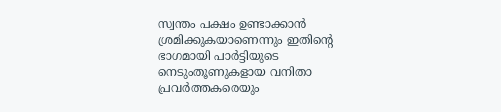സ്വന്തം പക്ഷം ഉണ്ടാക്കാൻ ശ്രമിക്കുകയാണെന്നും ഇതിന്റെ ഭാഗമായി പാർട്ടിയുടെ നെടുംതൂണുകളായ വനിതാ പ്രവർത്തകരെയും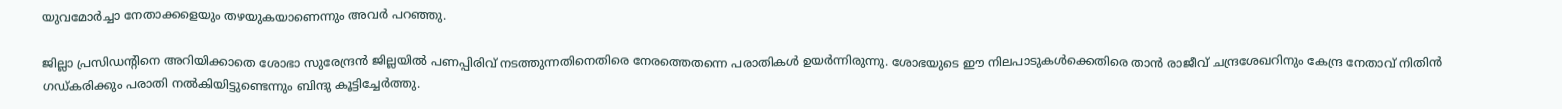യുവമോർച്ചാ നേതാക്കളെയും തഴയുകയാണെന്നും അവർ പറഞ്ഞു.

ജില്ലാ പ്രസിഡന്റിനെ അറിയിക്കാതെ ശോഭാ സുരേന്ദ്രൻ ജില്ലയിൽ പണപ്പിരിവ് നടത്തുന്നതിനെതിരെ നേരത്തെതന്നെ പരാതികൾ ഉയർന്നിരുന്നു. ശോഭയുടെ ഈ നിലപാടുകൾക്കെതിരെ താൻ രാജീവ് ചന്ദ്രശേഖറിനും കേന്ദ്ര നേതാവ് നിതിൻ ഗഡ്കരിക്കും പരാതി നൽകിയിട്ടുണ്ടെന്നും ബിന്ദു കൂട്ടിച്ചേർത്തു.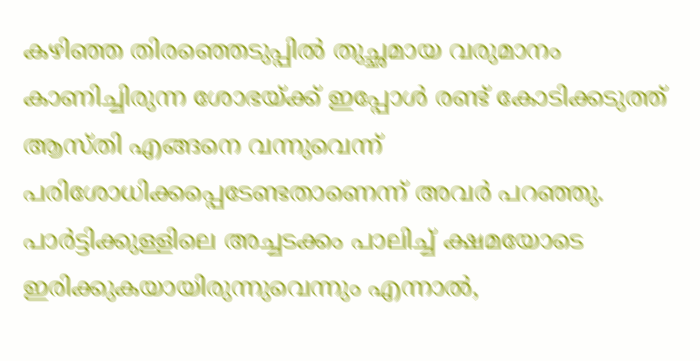കഴിഞ്ഞ തിരഞ്ഞെടുപ്പിൽ തുച്ഛമായ വരുമാനം കാണിച്ചിരുന്ന ശോഭയ്ക്ക് ഇപ്പോൾ രണ്ട് കോടിക്കടുത്ത് ആസ്തി എങ്ങനെ വന്നുവെന്ന് പരിശോധിക്കപ്പെടേണ്ടതാണെന്ന് അവർ പറഞ്ഞു. പാർട്ടിക്കുള്ളിലെ അച്ചടക്കം പാലിച്ച് ക്ഷമയോടെ ഇരിക്കുകയായിരുന്നുവെന്നും എന്നാൽ,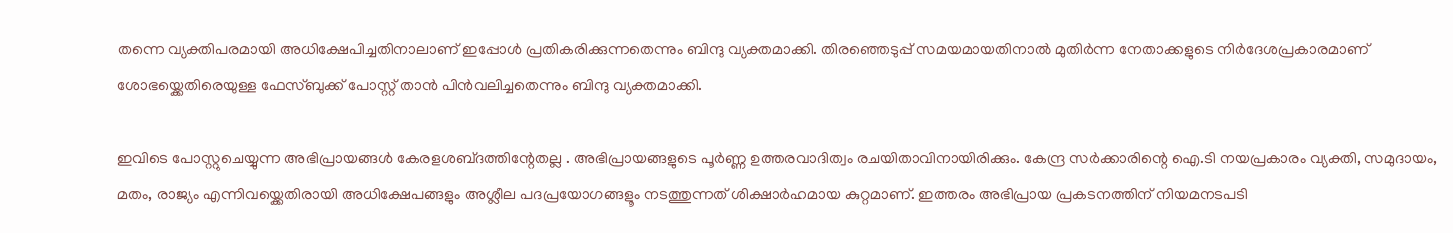തന്നെ വ്യക്തിപരമായി അധിക്ഷേപിച്ചതിനാലാണ് ഇപ്പോൾ പ്രതികരിക്കുന്നതെന്നും ബിന്ദു വ്യക്തമാക്കി. തിരഞ്ഞെടുപ്പ് സമയമായതിനാൽ മുതിർന്ന നേതാക്കളുടെ നിർദേശപ്രകാരമാണ് ശോഭയ്ക്കെതിരെയുള്ള ഫേസ്ബുക്ക് പോസ്റ്റ് താൻ പിൻവലിച്ചതെന്നും ബിന്ദു വ്യക്തമാക്കി.

ഇവിടെ പോസ്റ്റുചെയ്യുന്ന അഭിപ്രായങ്ങള്‍ കേരളശബ്‌ദത്തിന്റേതല്ല . അഭിപ്രായങ്ങളുടെ പൂര്‍ണ്ണ ഉത്തരവാദിത്വം രചയിതാവിനായിരിക്കും. കേന്ദ്ര സർക്കാരിന്റെ ഐ.ടി നയപ്രകാരം വ്യക്തി, സമുദായം, മതം, രാജ്യം എന്നിവയ്ക്കെതിരായി അധിക്ഷേപങ്ങളും അശ്ലീല പദപ്രയോഗങ്ങളൂം നടത്തുന്നത് ശിക്ഷാര്‍ഹമായ കുറ്റമാണ്. ഇത്തരം അഭിപ്രായ പ്രകടനത്തിന് നിയമനടപടി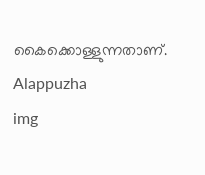കൈക്കൊള്ളുന്നതാണ്.
Alappuzha
img